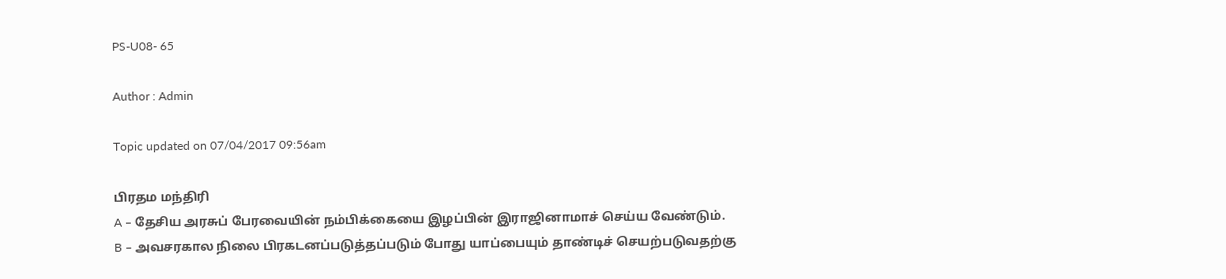PS-U08- 65

Author : Admin

Topic updated on 07/04/2017 09:56am

பிரதம மந்திரி
A – தேசிய அரசுப் பேரவையின் நம்பிக்கையை இழப்பின் இராஜினாமாச் செய்ய வேண்டும்.
B – அவசரகால நிலை பிரகடனப்படுத்தப்படும் போது யாப்பையும் தாண்டிச் செயற்படுவதற்கு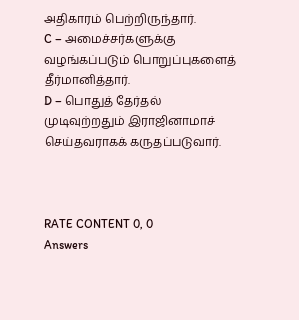அதிகாரம் பெற்றிருந்தார்.
C – அமைச்சர்களுக்கு வழங்கப்படும் பொறுப்புகளைத் தீர்மானித்தார்.
D – பொதுத் தேர்தல் முடிவுற்றதும் இராஜினாமாச் செய்தவராகக் கருதப்படுவார்.



RATE CONTENT 0, 0
Answers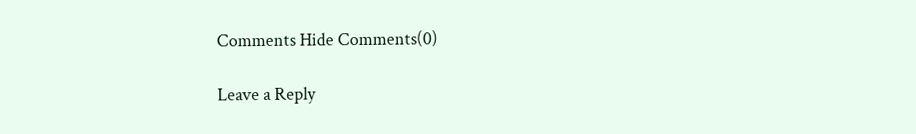Comments Hide Comments(0)

Leave a Reply